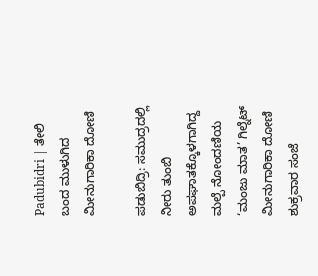Padubidri | ತೇಲಿ ಬಂದ ಮುಳುಗಿದ ಮೀನುಗಾರಿಕಾ ದೋಣಿ

ಪಡುಬಿದ್ರಿ: ಸಮುದ್ರದಲ್ಲಿ ನೀರು ತುಂಬಿ ಅಪಘಾತಕ್ಕೊಳಗಾಗಿದ್ದ ಮಲ್ಪೆ ನೋಂದಣಿಯ ‘ಮಂಜು ಮಾತ’ ಗಿಲ್ನೆಟ್ ಮೀನುಗಾರಿಕಾ ದೋಣಿ ಶುಕ್ರವಾರ ಸಂಜೆ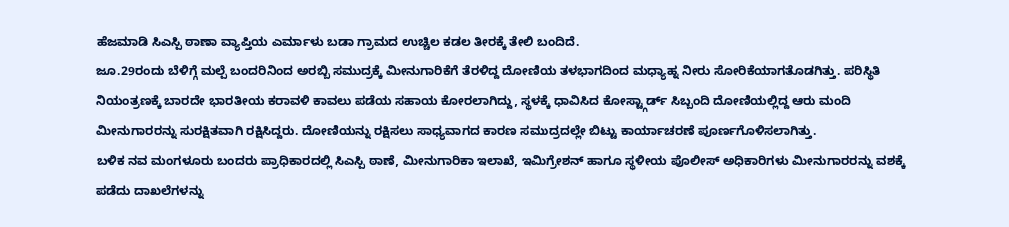ಹೆಜಮಾಡಿ ಸಿಎಸ್ಪಿ ಠಾಣಾ ವ್ಯಾಪ್ತಿಯ ಎರ್ಮಾಳು ಬಡಾ ಗ್ರಾಮದ ಉಚ್ಚಿಲ ಕಡಲ ತೀರಕ್ಕೆ ತೇಲಿ ಬಂದಿದೆ.
ಜೂ.29ರಂದು ಬೆಳಿಗ್ಗೆ ಮಲ್ಪೆ ಬಂದರಿನಿಂದ ಅರಬ್ಬಿ ಸಮುದ್ರಕ್ಕೆ ಮೀನುಗಾರಿಕೆಗೆ ತೆರಳಿದ್ದ ದೋಣಿಯ ತಳಭಾಗದಿಂದ ಮಧ್ಯಾಹ್ನ ನೀರು ಸೋರಿಕೆಯಾಗತೊಡಗಿತ್ತು. ಪರಿಸ್ಥಿತಿ ನಿಯಂತ್ರಣಕ್ಕೆ ಬಾರದೇ ಭಾರತೀಯ ಕರಾವಳಿ ಕಾವಲು ಪಡೆಯ ಸಹಾಯ ಕೋರಲಾಗಿದ್ದು, ಸ್ಥಳಕ್ಕೆ ಧಾವಿಸಿದ ಕೋಸ್ಟ್ಗಾರ್ಡ್ ಸಿಬ್ಬಂದಿ ದೋಣಿಯಲ್ಲಿದ್ದ ಆರು ಮಂದಿ ಮೀನುಗಾರರನ್ನು ಸುರಕ್ಷಿತವಾಗಿ ರಕ್ಷಿಸಿದ್ದರು. ದೋಣಿಯನ್ನು ರಕ್ಷಿಸಲು ಸಾಧ್ಯವಾಗದ ಕಾರಣ ಸಮುದ್ರದಲ್ಲೇ ಬಿಟ್ಟು ಕಾರ್ಯಾಚರಣೆ ಪೂರ್ಣಗೊಳಿಸಲಾಗಿತ್ತು.
ಬಳಿಕ ನವ ಮಂಗಳೂರು ಬಂದರು ಪ್ರಾಧಿಕಾರದಲ್ಲಿ ಸಿಎಸ್ಪಿ ಠಾಣೆ, ಮೀನುಗಾರಿಕಾ ಇಲಾಖೆ, ಇಮಿಗ್ರೇಶನ್ ಹಾಗೂ ಸ್ಥಳೀಯ ಪೊಲೀಸ್ ಅಧಿಕಾರಿಗಳು ಮೀನುಗಾರರನ್ನು ವಶಕ್ಕೆ ಪಡೆದು ದಾಖಲೆಗಳನ್ನು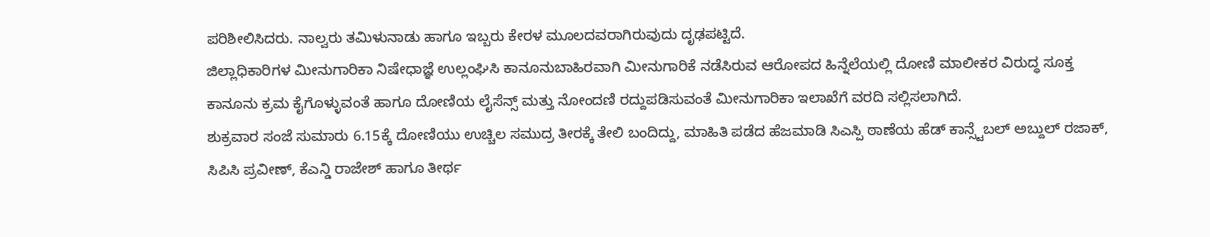ಪರಿಶೀಲಿಸಿದರು. ನಾಲ್ವರು ತಮಿಳುನಾಡು ಹಾಗೂ ಇಬ್ಬರು ಕೇರಳ ಮೂಲದವರಾಗಿರುವುದು ದೃಢಪಟ್ಟಿದೆ.
ಜಿಲ್ಲಾಧಿಕಾರಿಗಳ ಮೀನುಗಾರಿಕಾ ನಿಷೇಧಾಜ್ಞೆ ಉಲ್ಲಂಘಿಸಿ ಕಾನೂನುಬಾಹಿರವಾಗಿ ಮೀನುಗಾರಿಕೆ ನಡೆಸಿರುವ ಆರೋಪದ ಹಿನ್ನೆಲೆಯಲ್ಲಿ ದೋಣಿ ಮಾಲೀಕರ ವಿರುದ್ಧ ಸೂಕ್ತ ಕಾನೂನು ಕ್ರಮ ಕೈಗೊಳ್ಳುವಂತೆ ಹಾಗೂ ದೋಣಿಯ ಲೈಸೆನ್ಸ್ ಮತ್ತು ನೋಂದಣಿ ರದ್ದುಪಡಿಸುವಂತೆ ಮೀನುಗಾರಿಕಾ ಇಲಾಖೆಗೆ ವರದಿ ಸಲ್ಲಿಸಲಾಗಿದೆ.
ಶುಕ್ರವಾರ ಸಂಜೆ ಸುಮಾರು 6.15ಕ್ಕೆ ದೋಣಿಯು ಉಚ್ಚಿಲ ಸಮುದ್ರ ತೀರಕ್ಕೆ ತೇಲಿ ಬಂದಿದ್ದು, ಮಾಹಿತಿ ಪಡೆದ ಹೆಜಮಾಡಿ ಸಿಎಸ್ಪಿ ಠಾಣೆಯ ಹೆಡ್ ಕಾನ್ಸ್ಟೆಬಲ್ ಅಬ್ದುಲ್ ರಜಾಕ್, ಸಿಪಿಸಿ ಪ್ರವೀಣ್, ಕೆಎನ್ಡಿ ರಾಜೇಶ್ ಹಾಗೂ ತೀರ್ಥ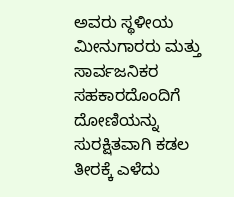ಅವರು ಸ್ಥಳೀಯ ಮೀನುಗಾರರು ಮತ್ತು ಸಾರ್ವಜನಿಕರ ಸಹಕಾರದೊಂದಿಗೆ ದೋಣಿಯನ್ನು ಸುರಕ್ಷಿತವಾಗಿ ಕಡಲ ತೀರಕ್ಕೆ ಎಳೆದು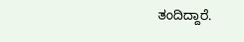ತಂದಿದ್ದಾರೆ.